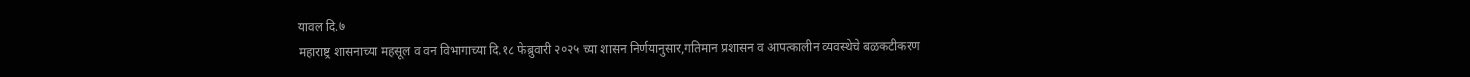यावल दि.७
महाराष्ट्र शासनाच्या महसूल व वन विभागाच्या दि.१८ फेब्रुवारी २०२५ च्या शासन निर्णयानुसार,गतिमान प्रशासन व आपत्कालीन व्यवस्थेचे बळकटीकरण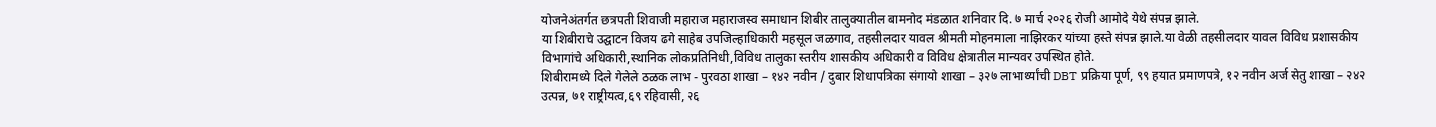योजनेअंतर्गत छत्रपती शिवाजी महाराज महाराजस्व समाधान शिबीर तालुक्यातील बामनोद मंडळात शनिवार दि. ७ मार्च २०२६ रोजी आमोदे येथे संपन्न झाले.
या शिबीराचे उद्घाटन विजय ढगे साहेब उपजिल्हाधिकारी महसूल जळगाव, तहसीलदार यावल श्रीमती मोहनमाला नाझिरकर यांच्या हस्ते संपन्न झाले.या वेळी तहसीलदार यावल विविध प्रशासकीय विभागांचे अधिकारी,स्थानिक लोकप्रतिनिधी,विविध तालुका स्तरीय शासकीय अधिकारी व विविध क्षेत्रातील मान्यवर उपस्थित होते.
शिबीरामध्ये दिले गेलेले ठळक लाभ - पुरवठा शाखा – १४२ नवीन / दुबार शिधापत्रिका संगायो शाखा – ३२७ लाभार्थ्यांची DBT प्रक्रिया पूर्ण, ९९ हयात प्रमाणपत्रे, १२ नवीन अर्ज सेतु शाखा – २४२ उत्पन्न, ७१ राष्ट्रीयत्व,६९ रहिवासी, २६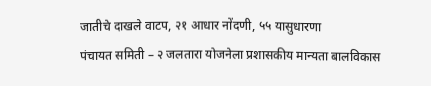जातीचे दाखले वाटप, २१ आधार नोंदणी, ५५ यासुधारणा
पंचायत समिती – २ जलतारा योजनेला प्रशासकीय मान्यता बालविकास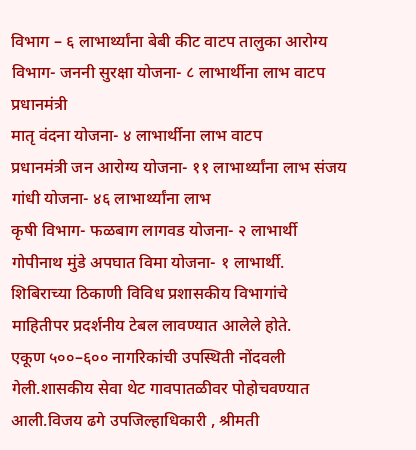विभाग – ६ लाभार्थ्यांना बेबी कीट वाटप तालुका आरोग्य विभाग- जननी सुरक्षा योजना- ८ लाभार्थीना लाभ वाटप प्रधानमंत्री
मातृ वंदना योजना- ४ लाभार्थीना लाभ वाटप
प्रधानमंत्री जन आरोग्य योजना- ११ लाभार्थ्यांना लाभ संजय गांधी योजना- ४६ लाभार्थ्यांना लाभ
कृषी विभाग- फळबाग लागवड योजना- २ लाभार्थी
गोपीनाथ मुंडे अपघात विमा योजना- १ लाभार्थी.
शिबिराच्या ठिकाणी विविध प्रशासकीय विभागांचे माहितीपर प्रदर्शनीय टेबल लावण्यात आलेले होते.
एकूण ५००–६०० नागरिकांची उपस्थिती नोंदवली गेली.शासकीय सेवा थेट गावपातळीवर पोहोचवण्यात आली.विजय ढगे उपजिल्हाधिकारी , श्रीमती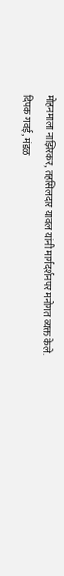मोहनमाला नाझिरकर, तहसिलदार यावल यांनी मार्गदर्शनपर मनोगत व्यक्त केले.
दिपक गवई, मंडळ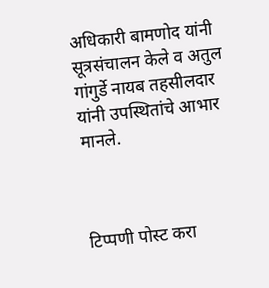अधिकारी बामणोद यांनी सूत्रसंचालन केले व अतुल गांगुर्डे नायब तहसीलदार यांनी उपस्थितांचे आभार मानले.



टिप्पणी पोस्ट करा